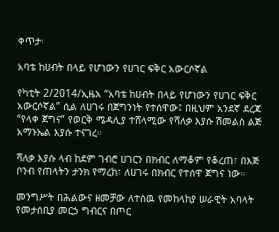ቀጥታ፡

አባቴ ከሀብት በላይ የሆነውን የሀገር ፍቅር አውርሶኛል

የካቲት 2/2014/ኢዜአ “አባቴ ከሀብት በላይ የሆነውን የሀገር ፍቅር አውርሶኛል” ሲል ለሀገሩ በጀግንነት የተሰዋው፤ በዚህም አንደኛ ደረጃ “የላቀ ጀግና” የወርቅ ሜዳሊያ ተሸላሚው የሻለቃ እያሱ ሽመልስ ልጅ አማኑኤል እያሱ ተናገረ።

ሻለቃ እያሱ ላብ ከደም ገብሮ ሀገርን በክብር ለማቆም የቆረጠ፣ በእጅ ቦንብ የጠላትን ታንክ የማረከ፣ ለሀገሩ በክብር የተሰዋ ጀግና ነው።

መንግሥት በሕልውና ዘመቻው ለተሰዉ የመከላከያ ሠራዊት አባላት የመታሰቢያ መርኃ ግብርና በጦር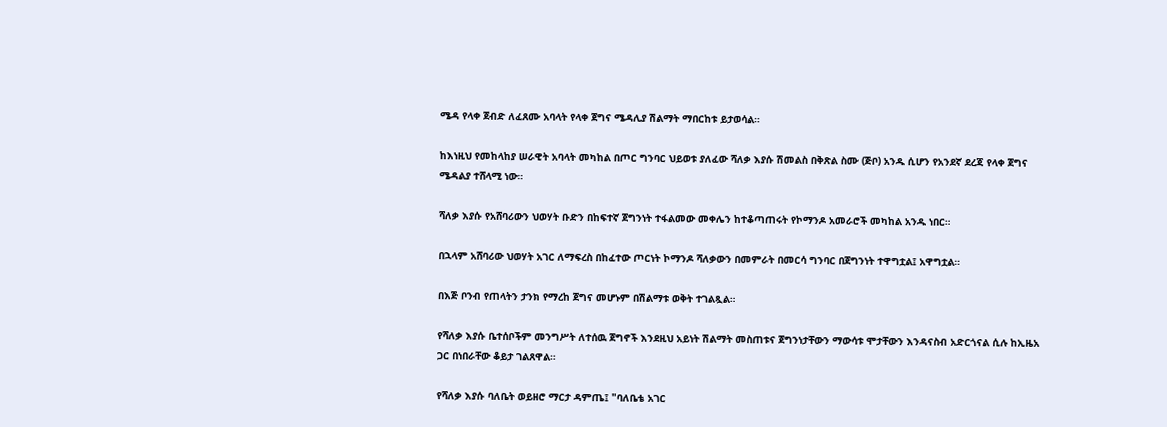ሜዳ የላቀ ጀብድ ለፈጸሙ አባላት የላቀ ጀግና ሜዳሊያ ሽልማት ማበርከቱ ይታወሳል።

ከእነዚህ የመከላከያ ሠራዊት አባላት መካከል በጦር ግንባር ህይወቱ ያለፈው ሻለቃ እያሱ ሽመልስ በቅጽል ስሙ (ጅቦ) አንዱ ሲሆን የአንደኛ ደረጃ የላቀ ጀግና ሜዳልያ ተሸላሚ ነው።

ሻለቃ እያሱ የአሸባሪውን ህወሃት ቡድን በከፍተኛ ጀግንነት ተፋልመው መቀሌን ከተቆጣጠሩት የኮማንዶ አመራሮች መካከል አንዱ ነበር።

በኋላም አሸባሪው ህወሃት አገር ለማፍረስ በከፈተው ጦርነት ኮማንዶ ሻለቃውን በመምራት በመርሳ ግንባር በጀግንነት ተዋግቷል፤ አዋግቷል።

በእጅ ቦንብ የጠላትን ታንክ የማረከ ጀግና መሆኑም በሽልማቱ ወቅት ተገልጿል።

የሻለቃ እያሱ ቤተሰቦችም መንግሥት ለተሰዉ ጀግኖች እንደዚህ አይነት ሽልማት መስጠቱና ጀግንነታቸውን ማውሳቱ ሞታቸውን እንዳናስብ አድርጎናል ሲሉ ከኢዜአ ጋር በነበራቸው ቆይታ ገልጸዋል።

የሻለቃ እያሱ ባለቤት ወይዘሮ ማርታ ዳምጤ፤ "ባለቤቴ አገር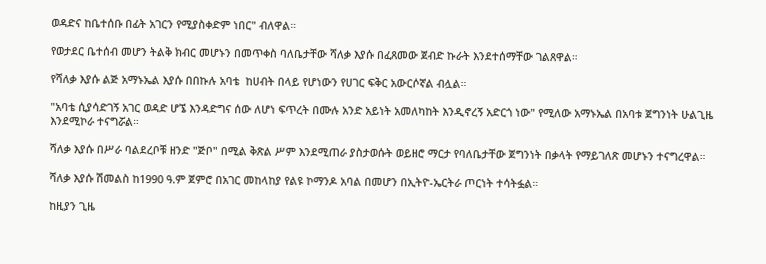ወዳድና ከቤተሰቡ በፊት አገርን የሚያስቀድም ነበር" ብለዋል።

የወታደር ቤተሰብ መሆን ትልቅ ክብር መሆኑን በመጥቀስ ባለቤታቸው ሻለቃ እያሱ በፈጸመው ጀብድ ኩራት እንደተሰማቸው ገልጸዋል።

የሻለቃ እያሱ ልጅ አማኑኤል እያሱ በበኩሉ አባቴ  ከሀብት በላይ የሆነውን የሀገር ፍቅር አውርሶኛል ብሏል።

"አባቴ ሲያሳድገኝ አገር ወዳድ ሆኜ እንዳድግና ሰው ለሆነ ፍጥረት በሙሉ አንድ አይነት አመለካከት እንዲኖረኝ አድርጎ ነው" የሚለው አማኑኤል በአባቱ ጀግንነት ሁልጊዜ እንደሚኮራ ተናግሯል።

ሻለቃ እያሱ በሥራ ባልደረቦቹ ዘንድ "ጅቦ" በሚል ቅጽል ሥም እንደሚጠራ ያስታወሱት ወይዘሮ ማርታ የባለቤታቸው ጀግንነት በቃላት የማይገለጽ መሆኑን ተናግረዋል።

ሻለቃ እያሱ ሽመልስ ከ1990 ዓ.ም ጀምሮ በአገር መከላከያ የልዩ ኮማንዶ አባል በመሆን በኢትዮ-ኤርትራ ጦርነት ተሳትፏል።

ከዚያን ጊዜ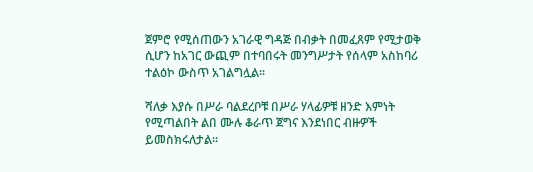ጀምሮ የሚሰጠውን አገራዊ ግዳጅ በብቃት በመፈጸም የሚታወቅ ሲሆን ከአገር ውጪም በተባበሩት መንግሥታት የሰላም አስከባሪ ተልዕኮ ውስጥ አገልግሏል።

ሻለቃ እያሱ በሥራ ባልደረቦቹ በሥራ ሃላፊዎቹ ዘንድ እምነት የሚጣልበት ልበ ሙሉ ቆራጥ ጀግና እንደነበር ብዙዎች ይመስክሩለታል።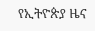የኢትዮጵያ ዜና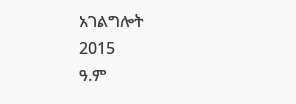አገልግሎት
2015
ዓ.ም